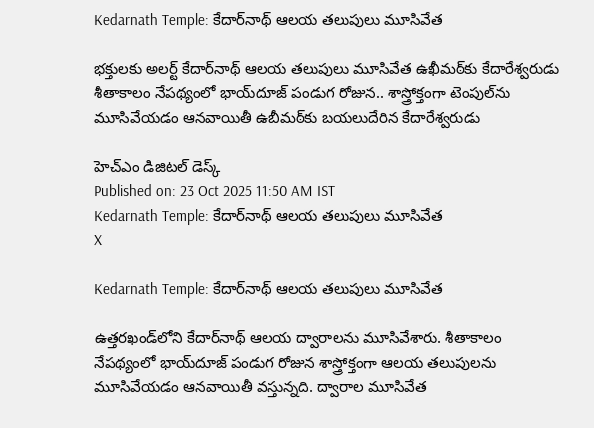Kedarnath Temple: కేదార్‌నాథ్ ఆలయ తలుపులు మూసివేత

భక్తులకు అలర్ట్ కేదార్‌నాథ్ ఆలయ తలుపులు మూసివేత ఉఖీమఠ్‌కు కేదారేశ్వరుడు శీతాకాలం నేపథ్యంలో భాయ్‌దూజ్ పండుగ రోజున.. శాస్త్రోక్తంగా టెంపుల్‌ను మూసివేయడం ఆనవాయితీ ఉబీమఠ్‌కు బయలుదేరిన కేదారేశ్వరుడు

హెచ్ఎం డిజిటల్ డెస్క్
Published on: 23 Oct 2025 11:50 AM IST
Kedarnath Temple: కేదార్‌నాథ్ ఆలయ తలుపులు మూసివేత
X

Kedarnath Temple: కేదార్‌నాథ్ ఆలయ తలుపులు మూసివేత

ఉత్తరఖండ్‌లోని కేదార్‌నాథ్ ఆలయ ద్వారాలను మూసివేశారు. శీతాకాలం నేపథ్యంలో భాయ్‌దూజ్ పండుగ రోజున శాస్త్రోక్తంగా ఆలయ తలుపులను మూసివేయడం ఆనవాయితీ వస్తున్నది. ద్వారాల మూసివేత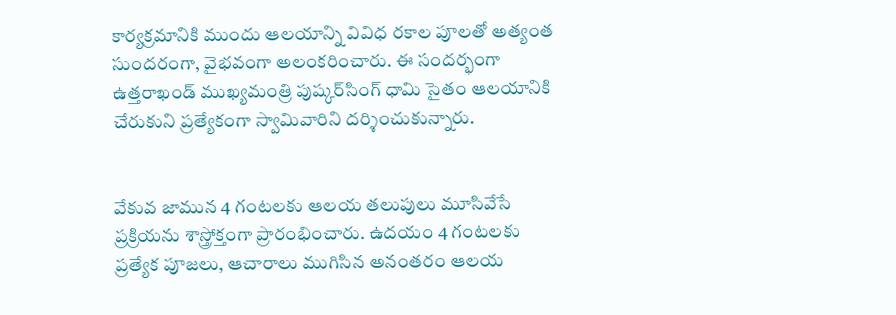కార్యక్రమానికి ముందు ఆలయాన్ని వివిధ రకాల పూలతో అత్యంత సుందరంగా, వైభవంగా అలంకరించారు. ఈ సందర్భంగా ఉత్తరాఖండ్ ముఖ్యమంత్రి పుష్కర్‌సింగ్ ధామి సైతం ఆలయానికి చేరుకుని ప్రత్యేకంగా స్వామివారిని దర్శించుకున్నారు.


వేకువ జామున 4 గంటలకు ఆలయ తలుపులు మూసివేసే ప్రక్రియను శాస్త్రోక్తంగా ప్రారంభించారు. ఉదయం 4 గంటలకు ప్రత్యేక పూజలు, ఆచారాలు ముగిసిన అనంతరం ఆలయ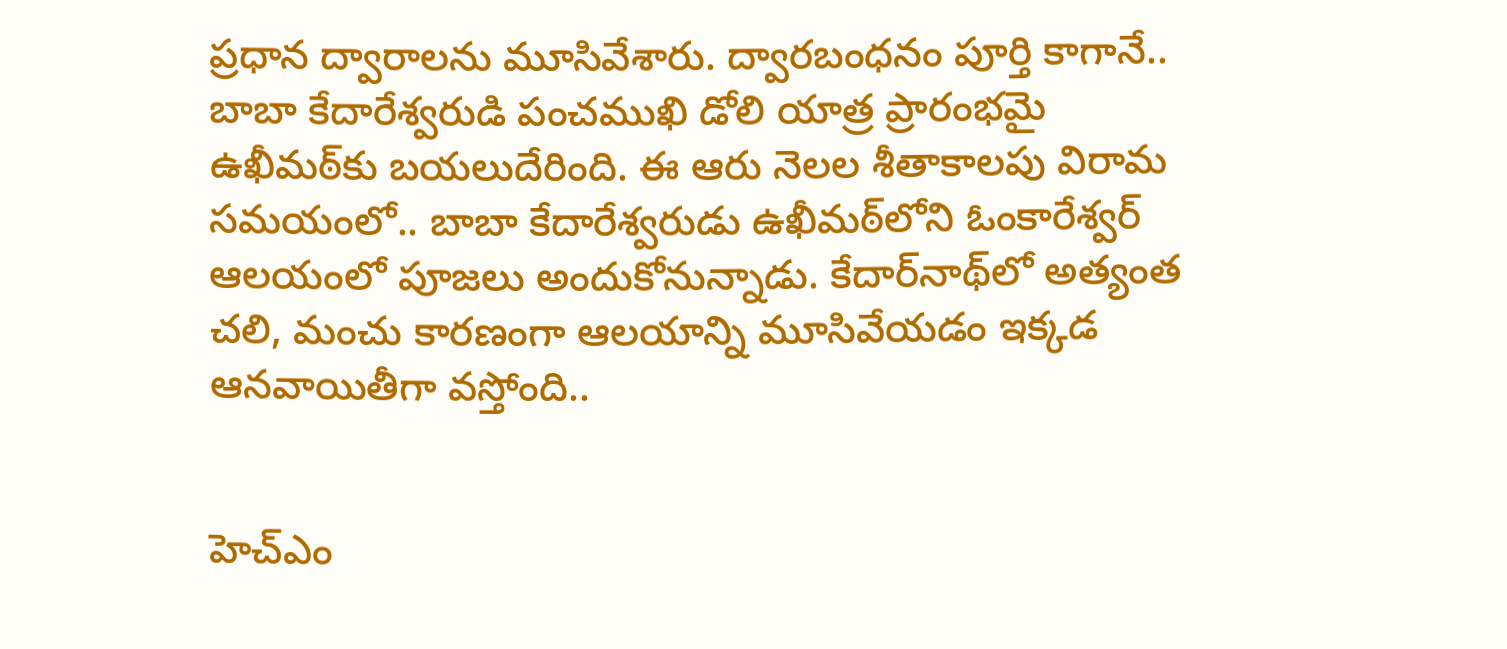ప్రధాన ద్వారాలను మూసివేశారు. ద్వారబంధనం పూర్తి కాగానే.. బాబా కేదారేశ్వరుడి పంచముఖి డోలి యాత్ర ప్రారంభమై ఉఖీమఠ్‌కు బయలుదేరింది. ఈ ఆరు నెలల శీతాకాలపు విరామ సమయంలో.. బాబా కేదారేశ్వరుడు ఉఖీమఠ్‌లోని ఓంకారేశ్వర్ ఆలయంలో పూజలు అందుకోనున్నాడు. కేదార్‌నాథ్‌లో అత్యంత చలి, మంచు కారణంగా ఆలయాన్ని మూసివేయడం ఇక్కడ ఆనవాయితీగా వస్తోంది..


హెచ్ఎం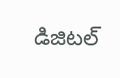డిజిటల్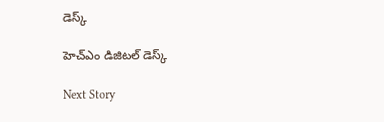డెస్క్

హెచ్ఎం డిజిటల్ డెస్క్

Next Story